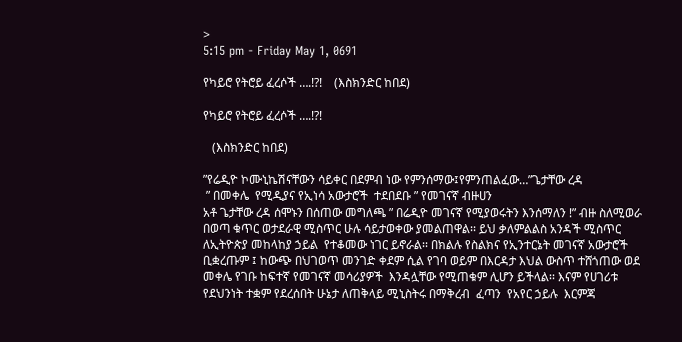>
5:15 pm - Friday May 1, 0691

የካይሮ የትሮይ ፈረሶች ….!?!    (እስክንድር ከበደ)

የካይሮ የትሮይ ፈረሶች ….!?!

   (እስክንድር ከበደ)

”የሬዲዮ ኮሙኒኬሽናቸውን ሳይቀር በደምብ ነው የምንሰማው፤የምንጠልፈው…”ጌታቸው ረዳ
 ” በመቀሌ  የሚዲያና የኢነሳ አውታሮች  ተደበደቡ ” የመገናኛ ብዙሀን
አቶ ጌታቸው ረዳ ሰሞኑን በሰጠው መግለጫ ” በሬዲዮ መገናኛ የሚያወሩትን እንሰማለን !” ብዙ ስለሚወራ በወጣ ቁጥር ወታደራዊ ሚስጥር ሁሉ ሳይታወቀው ያመልጠዋል፡፡ ይህ ቃለምልልስ አንዳች ሚስጥር ለኢትዮጵያ መከላከያ ኃይል  የተቆመው ነገር ይኖራል፡፡ በክልሉ የስልክና የኢንተርኔት መገናኛ አውታሮች ቢቋረጡም ፤ ከውጭ በህገወጥ መንገድ ቀደም ሲል የገባ ወይም በእርዳታ እህል ውስጥ ተሸጎጠው ወደ መቀሌ የገቡ ከፍተኛ የመገናኛ መሳሪያዎች  እንዳሏቸው የሚጠቁም ሊሆን ይችላል፡፡ እናም የሀገሪቱ የደህንነት ተቋም የደረሰበት ሁኔታ ለጠቅላይ ሚኒስትሩ በማቅረብ  ፈጣን  የአየር ኃይሉ  እርምጃ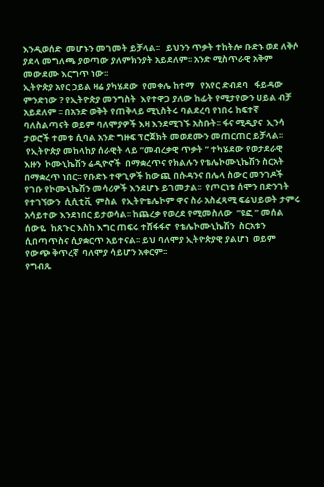እንዲወሰድ  መሆኑን መገመት ይቻላል፡፡   ይህንን ጥቃት ተከትሎ ቡድኑ ወደ ለቅሶ ያደላ መግለጫ ያወጣው ያለምክንያት አይደለም፡፡ አንድ ሚስጥራዊ አቅም መውደሙ እርግጥ ነው፡፡
ኢትዮጵያ አየር ኃይል ዛሬ ያካሄደው  የመቀሌ ከተማ   የአየር ድብደባ   ፋይዳው ምንድነው ? የኢትዮጵያ መንግስት  እየተዋጋ ያለው ከፊት የሚታየውን ሀይል ብቻ አይደለም ፡፡ በአንድ ወቅት የጠቅላይ ሚኒስትሩ ባልደረባ የነበሩ ከፍተኛ ባለስልጣናት ወይም ባለሞያዎች እዛ እንደሚገኙ አስቡት፡፡ ፋና ሚዲያና  ኢንሳ ታወሮች ተመቱ ሲባል አንድ ግዙፍ ፕሮጀክት መወደሙን መጠርጠር ይቻላል፡፡
 የኢትዮጵያ መከላከያ ሰራዊት ላይ ”መብረቃዊ ጥቃት ” ተካሄደው የወታደራዊ  እዙን  ኮሙኒኬሽን ሬዲዮኖች  በማቋረጥና የክልሉን የቴሌኮሙኒኬሽን ስርአት በማቋረጥ ነበር፡፡ የቡድኑ ተዋጊዎች ከውጪ በሱዳንና በሌላ ስውር መንገዶች የገቡ የኮሙኒኬሽን መሳሪዎች እንደሆኑ ይገመታል፡፡  የጦርነቱ ሰሞን በድንገት የተገኘውን  ሲሲቲቪ  ምስል  የኢትዮቴሌኮም ዋና ስራ አስፈጻሚ ፍሬህይወት ታምሩ  አሳይተው እንደነበር ይታወሳል፡፡ ከጨረቃ የወረደ የሚመስለው  ”ዩፎ ” መሰል ሰውዬ  ከጸጉር እስከ እግር ጠፍሩ ተሸፋፋኖ  የቴሌኮሙኒኬሽን  ስርአቱን ሲበጣጥስና ሲያቋርጥ አይተናል፡፡ ይህ ባለሞያ ኢትዮጵያዊ ያልሆነ  ወይም  የውጭ ቅጥረኛ  ባለሞያ ሳይሆን አቀርም፡፡
የግብጹ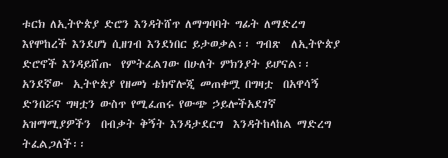ቱርክ ለኢትዮጵያ ድሮን እንዳትሸጥ ለማግባባት ግፊት ለማድረግ እየሞከረች እንደሆነ ሲዘገብ እንደነበር ይታወቃል፡፡ ግብጽ  ለኢትዮጵያ ድሮኖች እንዳይሸጡ  የምትፈልገው በሁለት ምክንያት ይሆናል፡፡አንደኛው  ኢትዮጵያ የዘመነ ቴክኖሎጂ መጠቀሟ በግዛቷ  በአዋሳኝ ድንበሯና ግዛቷን ውስጥ የሚፈጠሩ የውጭ ኃይሎችአደገኛ አዝማሚያዎችን  በብቃት ቅኝት እንዳታደርግ  እንዳትከላከል ማድረግ  ትፈልጋለች፡፡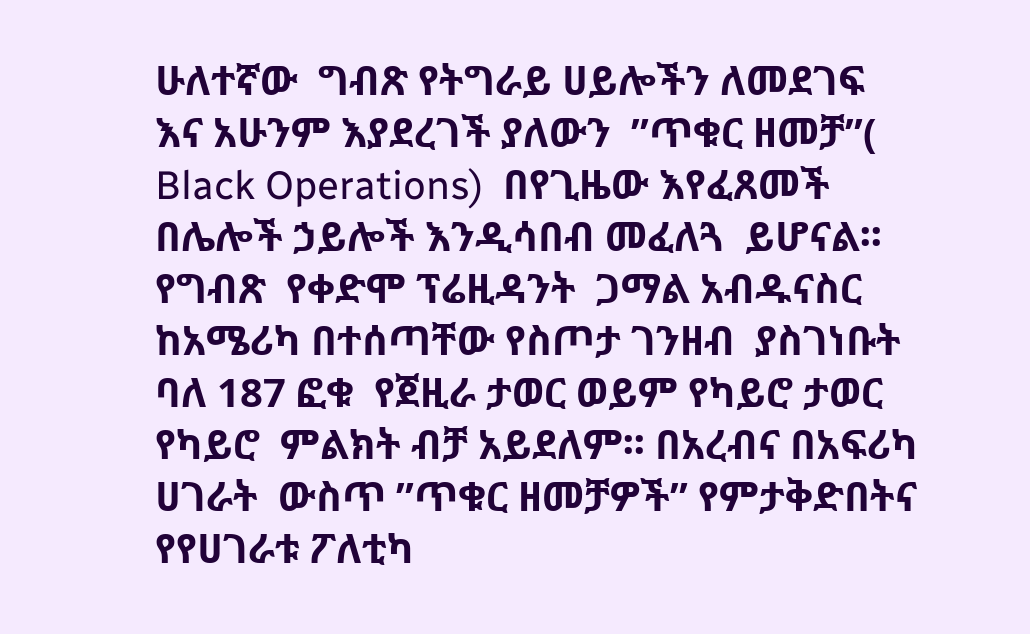ሁለተኛው  ግብጽ የትግራይ ሀይሎችን ለመደገፍ  እና አሁንም እያደረገች ያለውን  ”ጥቁር ዘመቻ”( Black Operations)  በየጊዜው እየፈጸመች  በሌሎች ኃይሎች እንዲሳበብ መፈለጓ  ይሆናል፡፡
የግብጽ  የቀድሞ ፕሬዚዳንት  ጋማል አብዱናስር  ከአሜሪካ በተሰጣቸው የስጦታ ገንዘብ  ያስገነቡት  ባለ 187 ፎቁ  የጀዚራ ታወር ወይም የካይሮ ታወር የካይሮ  ምልክት ብቻ አይደለም፡፡ በአረብና በአፍሪካ ሀገራት  ውስጥ ”ጥቁር ዘመቻዎች” የምታቅድበትና የየሀገራቱ ፖለቲካ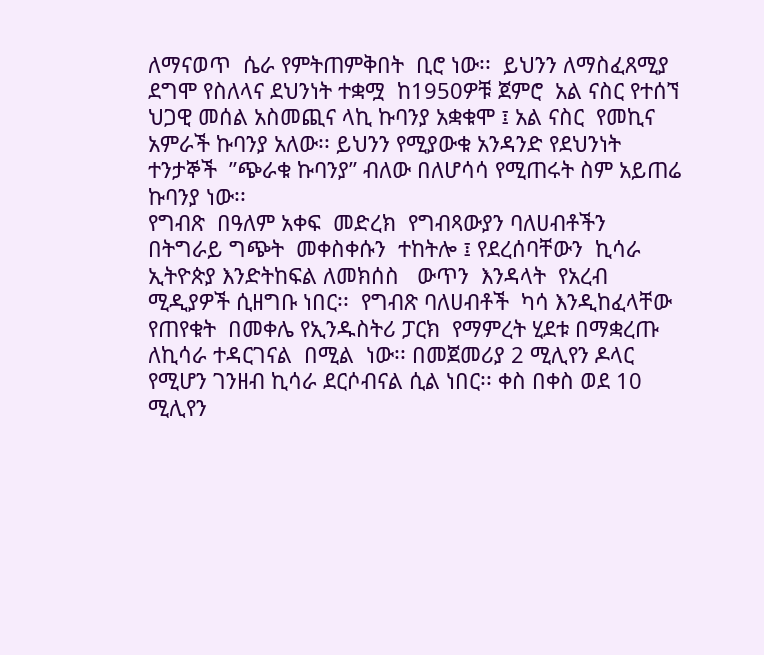ለማናወጥ  ሴራ የምትጠምቅበት  ቢሮ ነው፡፡  ይህንን ለማስፈጸሚያ ደግሞ የስለላና ደህንነት ተቋሟ  ከ1950ዎቹ ጀምሮ  አል ናስር የተሰኘ  ህጋዊ መሰል አስመጪና ላኪ ኩባንያ አቋቁሞ ፤ አል ናስር  የመኪና አምራች ኩባንያ አለው፡፡ ይህንን የሚያውቁ አንዳንድ የደህንነት ተንታኞች  ”ጭራቁ ኩባንያ” ብለው በለሆሳሳ የሚጠሩት ስም አይጠሬ ኩባንያ ነው፡፡
የግብጽ  በዓለም አቀፍ  መድረክ  የግብጻውያን ባለሀብቶችን  በትግራይ ግጭት  መቀስቀሱን  ተከትሎ ፤ የደረሰባቸውን  ኪሳራ  ኢትዮጵያ እንድትከፍል ለመክሰስ   ውጥን  እንዳላት  የአረብ ሚዲያዎች ሲዘግቡ ነበር፡፡  የግብጽ ባለሀብቶች  ካሳ እንዲከፈላቸው የጠየቁት  በመቀሌ የኢንዱስትሪ ፓርክ  የማምረት ሂደቱ በማቋረጡ ለኪሳራ ተዳርገናል  በሚል  ነው፡፡ በመጀመሪያ 2 ሚሊየን ዶላር  የሚሆን ገንዘብ ኪሳራ ደርሶብናል ሲል ነበር፡፡ ቀስ በቀስ ወደ 10 ሚሊየን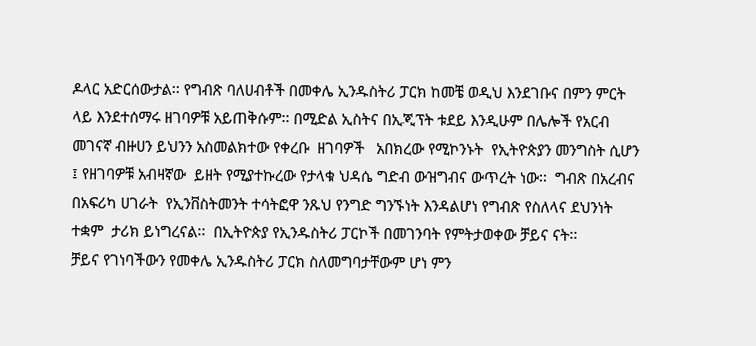ዶላር አድርሰውታል፡፡ የግብጽ ባለሀብቶች በመቀሌ ኢንዱስትሪ ፓርክ ከመቼ ወዲህ እንደገቡና በምን ምርት ላይ እንደተሰማሩ ዘገባዎቹ አይጠቅሱም፡፡ በሚድል ኢስትና በኢጂፕት ቱደይ እንዲሁም በሌሎች የአርብ መገናኛ ብዙሀን ይህንን አስመልክተው የቀረቡ  ዘገባዎች   አበክረው የሚኮንኑት  የኢትዮጵያን መንግስት ሲሆን ፤ የዘገባዎቹ አብዛኛው  ይዘት የሚያተኩረው የታላቁ ህዳሴ ግድብ ውዝግብና ውጥረት ነው፡፡  ግብጽ በአረብና በአፍሪካ ሀገራት  የኢንቨስትመንት ተሳትፎዋ ንጹህ የንግድ ግንኙነት እንዳልሆነ የግብጽ የስለላና ደህንነት ተቋም  ታሪክ ይነግረናል፡፡  በኢትዮጵያ የኢንዱስትሪ ፓርኮች በመገንባት የምትታወቀው ቻይና ናት፡፡
ቻይና የገነባችውን የመቀሌ ኢንዱስትሪ ፓርክ ስለመግባታቸውም ሆነ ምን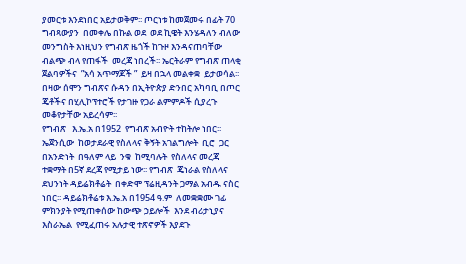ያመርቱ እንደነበር አይታወቅም፡፡ ጦርነቱ ከመጀመሩ በፊት 70 ግብጻውያን  በመቀሌ በኩል ወደ  ወደ ኪዌት እንሄዳለን ብለው መንግስት እነዚህን የግብጽ ዜጎች ከጉዞ እንዳናጠባቸው ብልጭ ብላ የጠፋች  መረጃ ነበረች፡፡ ኤርትራም የግብጽ ጠላቂ ጀልባዎችና  ”አሳ አጥማጆች ”  ይዛ በኋላ መልቀቋ  ይታወሳል፡፡ በዛው ሰሞን ግብጽና ሱዳን በኢትዮጵያ ድንበር አካባቢ በጦር ጄቶችና በሂሊኮፕተሮች የታገዙ የጋራ ልምምዶች ሲያረጉ መቆየታቸው አይረሳም፡፡
የግብጽ   እ.ኤ.አ በ1952  የግብጽ አብዮት ተከትሎ ነበር፡፡ ኤጀንሲው  ከወታደራዊ የስለላና ቅኝት አገልግሎት  ቢሮ  ጋር   በአንድነት  በዓለም ላይ  ንቁ  ከሚባሉት  የስለላና መረጃ ተቋማት በ5ኛ ደረጃ የሚታይ ነው፡፡ የግብጽ  ጄነራል የስለላና ደህንነት ዳይሬክቶሬት  በቀድሞ ፕሬዚዳንት ጋማል አብዱ ናስር ነበር፡፡ ዳይሬክቶሬቱ እ.ኤ.አ በ1954 ዓ.ም  ለመቋቋሙ ገፊ ምክንያት የሚጠቀሰው ከውጭ ኃይሎች  እንደ ብሪታኒያና እስራኤል  የሚፈጠሩ አሉታዊ ተጽኖዎች እያደጉ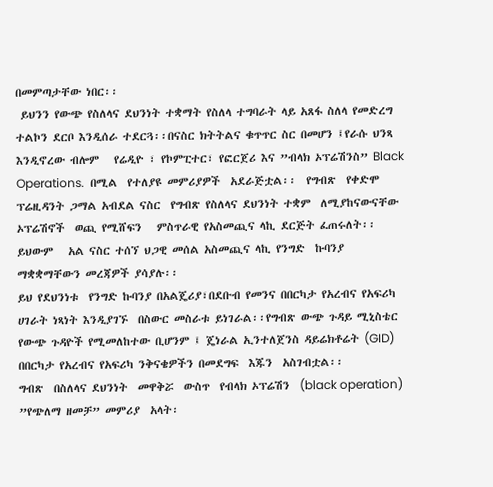በመምጣታቸው ነበር፡፡
 ይህንን የውጭ የስለላና ደህንነት ተቋማት የስለላ ተግባራት ላይ አጸፋ ስለላ የመድረግ ተልኮን ደርቦ እንዲሰራ ተደርጓ፡፡በናስር ክትትልና ቁጥጥር ስር በመሆን ፤የራሱ ህንጻ እንዲኖረው ብሎም   የሬዲዮ ፣ የኮምፒተር፣ የፎርጀሪ እና ”ብላክ ኦፕሬሽንስ” Black Operations.  በሚል  የተለያዩ መምሪያዎች  አደራጅቷል፡፡  የግብጽ  የቀድሞ ፕሬዚዳንት ጋማል አብደል ናስር  የግብጽ የስለላና ደህንነት ተቋም  ለሚያከናውናቸው  ኦፕሬሽኖች  ወጪ የሚሸፍን   ምስጥራዊ የአስመጪና ላኪ ደርጅት ፈጠሩለት፡፡ ይህውም   አል ናስር ተሰኘ ህጋዊ መሰል አስመጪና ላኪ የንግድ  ኩባንያ  ማቋቋማቸውን መረጃዎች ያሳያሉ፡፡
ይህ የደህንነቱ  የንግድ ኩባንያ በአልጄሪያ፣በደቡብ የመንና በበርካታ የአረብና የአፍሪካ ሀገራት ነጻነት እንዲያገኙ  በስውር መስራቱ ይነገራል፡፡የግብጽ ውጭ ጉዳይ ሚኒስቴር የውጭ ጉዳዮች የሚመለከተው ቢሆንም ፤ ጄነራል ኢንተለጀንስ ዳይሬክቶሬት (GID) በበርካታ የአረብና የአፍሪካ ንቅናቄዎችን በመደግፍ  እጁን  አስገብቷል፡፡
ግብጽ  በስለላና ደህንነት  መዋቅሯ  ውስጥ  የብላክ ኦፕሬሽን  (black operation) ”የጭለማ ዘመቻ” መምሪያ  አላት፡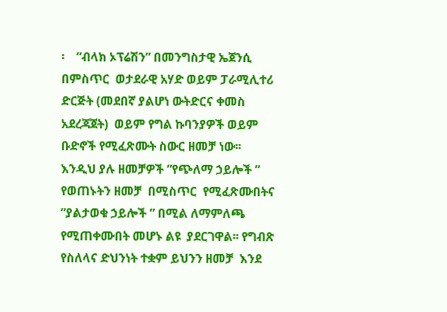፡    ”ብላክ ኦፕሬሽን” በመንግስታዊ ኤጀንሲ በምስጥር  ወታደራዊ አሃድ ወይም ፓራሚሊተሪ ድርጅት (መደበኛ ያልሆነ ውትድርና ቀመስ አደረጃጀት)  ወይም የግል ኩባንያዎች ወይም ቡድኖች የሚፈጽሙት ስውር ዘመቻ ነው፡፡ እንዲህ ያሉ ዘመቻዎች ”የጭለማ ኃይሎች ” የወጠኑትን ዘመቻ  በሚስጥር  የሚፈጽሙበትና  ”ያልታወቁ ኃይሎች ” በሚል ለማምለጫ የሚጠቀሙበት መሆኑ ልዩ  ያደርገዋል፡፡ የግብጽ የስለላና ድህንነት ተቋም ይህንን ዘመቻ  እንደ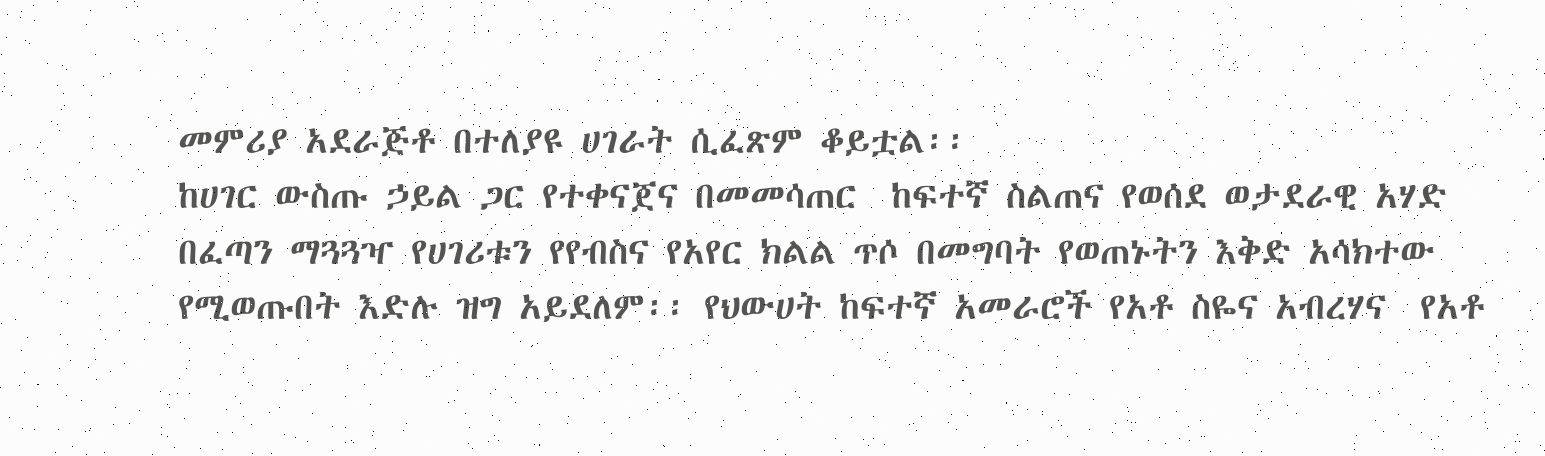መምሪያ አደራጅቶ በተለያዩ ሀገራት ሲፈጽም ቆይቷል፡፡
ከሀገር ውስጡ ኃይል ጋር የተቀናጀና በመመሳጠር  ከፍተኛ ስልጠና የወሰደ ወታደራዊ አሃድ በፈጣን ማጓጓዣ የሀገሪቱን የየብስና የአየር ክልል ጥሶ በመግባት የወጠኑትን እቅድ አሳክተው የሚወጡበት እድሉ ዝግ አይደለም፡፡ የህውሀት ከፍተኛ አመራሮች የአቶ ስዬና አብረሃና  የአቶ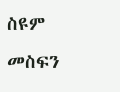ስዩም መስፍን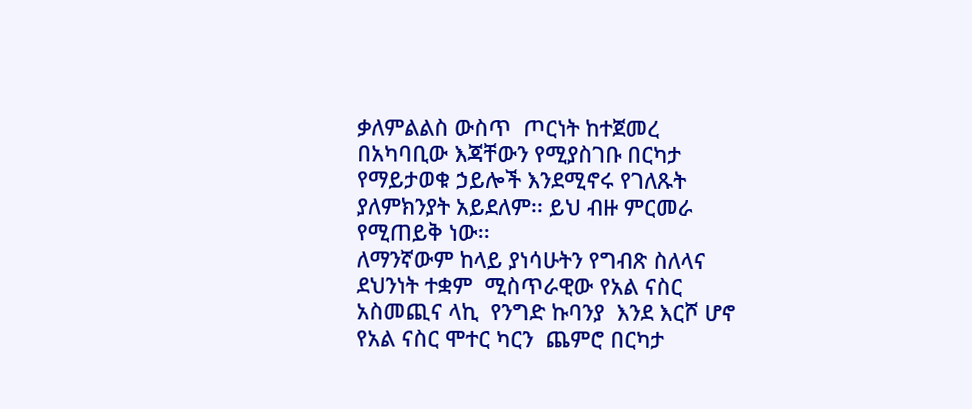ቃለምልልስ ውስጥ  ጦርነት ከተጀመረ በአካባቢው እጃቸውን የሚያስገቡ በርካታ የማይታወቁ ኃይሎች እንደሚኖሩ የገለጹት ያለምክንያት አይደለም፡፡ ይህ ብዙ ምርመራ የሚጠይቅ ነው፡፡
ለማንኛውም ከላይ ያነሳሁትን የግብጽ ስለላና ደህንነት ተቋም  ሚስጥራዊው የአል ናስር አስመጪና ላኪ  የንግድ ኩባንያ  እንደ እርሾ ሆኖ  የአል ናስር ሞተር ካርን  ጨምሮ በርካታ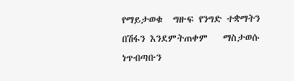የማይታወቁ  ግዙፍ የንግድ ተቋማትን በሽፋን እንደምትጠቀም   ማስታወሱ ነጥብጣቡን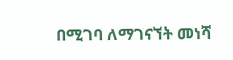በሚገባ ለማገናኘት መነሻ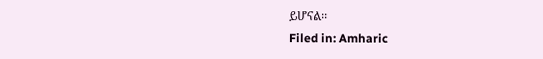ይሆናል፡፡
Filed in: Amharic